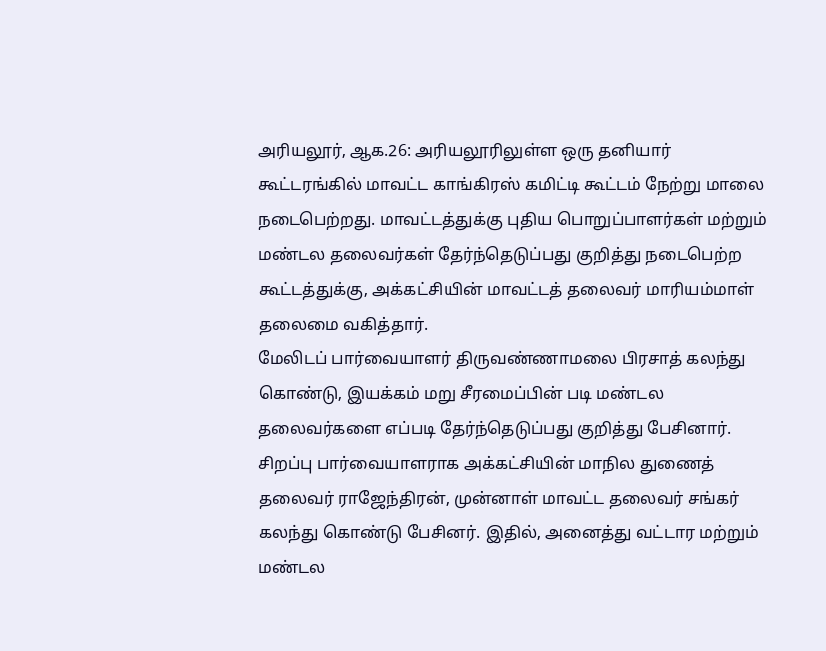அரியலூர், ஆக.26: அரியலூரிலுள்ள ஒரு தனியார் கூட்டரங்கில் மாவட்ட காங்கிரஸ் கமிட்டி கூட்டம் நேற்று மாலை நடைபெற்றது. மாவட்டத்துக்கு புதிய பொறுப்பாளர்கள் மற்றும் மண்டல தலைவர்கள் தேர்ந்தெடுப்பது குறித்து நடைபெற்ற கூட்டத்துக்கு, அக்கட்சியின் மாவட்டத் தலைவர் மாரியம்மாள் தலைமை வகித்தார்.
மேலிடப் பார்வையாளர் திருவண்ணாமலை பிரசாத் கலந்து கொண்டு, இயக்கம் மறு சீரமைப்பின் படி மண்டல தலைவர்களை எப்படி தேர்ந்தெடுப்பது குறித்து பேசினார். சிறப்பு பார்வையாளராக அக்கட்சியின் மாநில துணைத் தலைவர் ராஜேந்திரன், முன்னாள் மாவட்ட தலைவர் சங்கர் கலந்து கொண்டு பேசினர். இதில், அனைத்து வட்டார மற்றும் மண்டல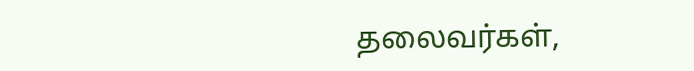தலைவர்கள்,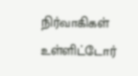நிர்வாகிகள் உள்ளிட்டோர்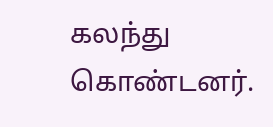கலந்து கொண்டனர்.